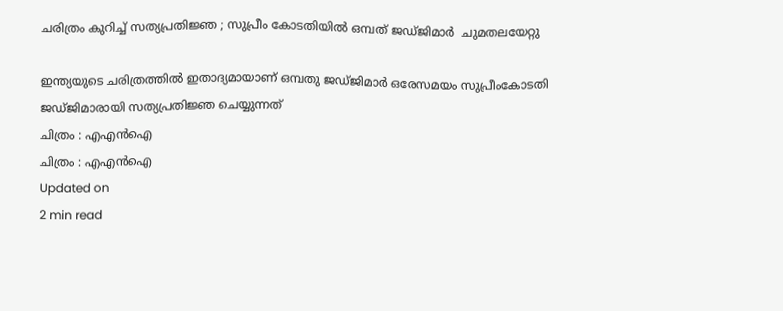ചരിത്രം കുറിച്ച് സത്യപ്രതിജ്ഞ ; സുപ്രീം കോടതിയില്‍ ഒമ്പത് ജഡ്ജിമാര്‍  ചുമതലയേറ്റു

ഇന്ത്യയുടെ ചരിത്രത്തില്‍ ഇതാദ്യമായാണ് ഒമ്പതു ജഡ്ജിമാര്‍ ഒരേസമയം സുപ്രീംകോടതി ജഡ്ജിമാരായി സത്യപ്രതിജ്ഞ ചെയ്യുന്നത്
ചിത്രം : എഎൻഐ
ചിത്രം : എഎൻഐ
Updated on
2 min read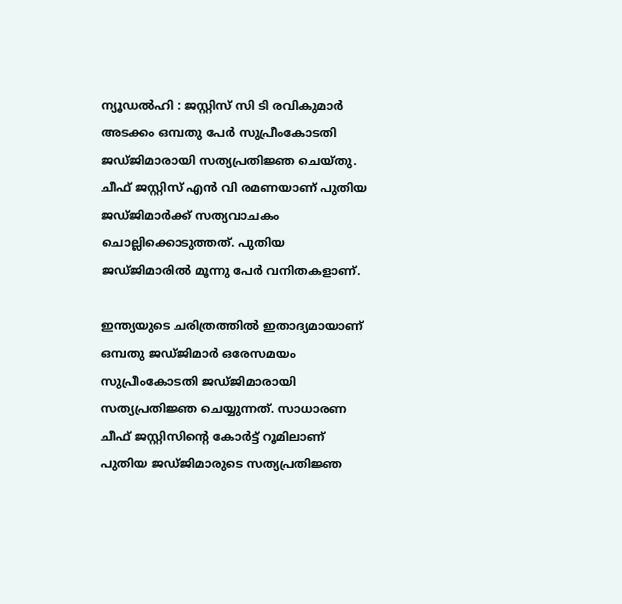ന്യൂഡല്‍ഹി : ജസ്റ്റിസ് സി ടി രവികുമാര്‍ അടക്കം ഒമ്പതു പേര്‍ സുപ്രീംകോടതി ജഡ്ജിമാരായി സത്യപ്രതിജ്ഞ ചെയ്തു. ചീഫ് ജസ്റ്റിസ് എന്‍ വി രമണയാണ് പുതിയ ജഡ്ജിമാര്‍ക്ക് സത്യവാചകം ചൊല്ലിക്കൊടുത്തത്. പുതിയ ജഡ്ജിമാരില്‍ മൂന്നു പേര്‍ വനിതകളാണ്.

ഇന്ത്യയുടെ ചരിത്രത്തില്‍ ഇതാദ്യമായാണ് ഒമ്പതു ജഡ്ജിമാര്‍ ഒരേസമയം സുപ്രീംകോടതി ജഡ്ജിമാരായി സത്യപ്രതിജ്ഞ ചെയ്യുന്നത്. സാധാരണ ചീഫ് ജസ്റ്റിസിന്റെ കോര്‍ട്ട് റൂമിലാണ് പുതിയ ജഡ്ജിമാരുടെ സത്യപ്രതിജ്ഞ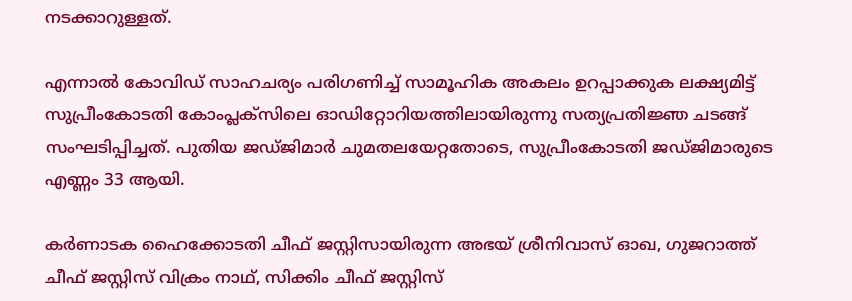നടക്കാറുള്ളത്.

എന്നാല്‍ കോവിഡ് സാഹചര്യം പരിഗണിച്ച് സാമൂഹിക അകലം ഉറപ്പാക്കുക ലക്ഷ്യമിട്ട് സുപ്രീംകോടതി കോംപ്ലക്‌സിലെ ഓഡിറ്റോറിയത്തിലായിരുന്നു സത്യപ്രതിജ്ഞ ചടങ്ങ് സംഘടിപ്പിച്ചത്. പുതിയ ജഡ്ജിമാര്‍ ചുമതലയേറ്റതോടെ, സുപ്രീംകോടതി ജഡ്ജിമാരുടെ എണ്ണം 33 ആയി.

കര്‍ണാടക ഹൈക്കോടതി ചീഫ് ജസ്റ്റിസായിരുന്ന അഭയ് ശ്രീനിവാസ് ഓഖ, ഗുജറാത്ത് ചീഫ് ജസ്റ്റിസ് വിക്രം നാഥ്, സിക്കിം ചീഫ് ജസ്റ്റിസ്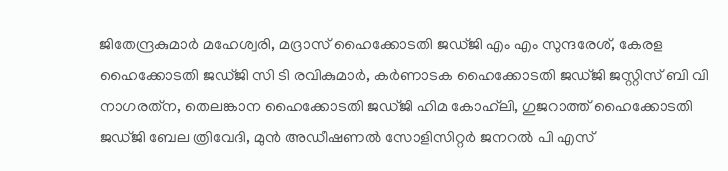ജിതേന്ദ്രകുമാര്‍ മഹേശ്വരി, മദ്രാസ് ഹൈക്കോടതി ജഡ്ജി എം എം സുന്ദരേശ്, കേരള ഹൈക്കോടതി ജഡ്ജി സി ടി രവികുമാര്‍, കര്‍ണാടക ഹൈക്കോടതി ജഡ്ജി ജസ്റ്റിസ് ബി വി നാഗരത്‌ന, തെലങ്കാന ഹൈക്കോടതി ജഡ്ജി ഹിമ കോഹ്‌ലി, ഗുജറാത്ത് ഹൈക്കോടതി ജഡ്ജി ബേല ത്രിവേദി, മുന്‍ അഡീഷണല്‍ സോളിസിറ്റര്‍ ജനറല്‍ പി എസ്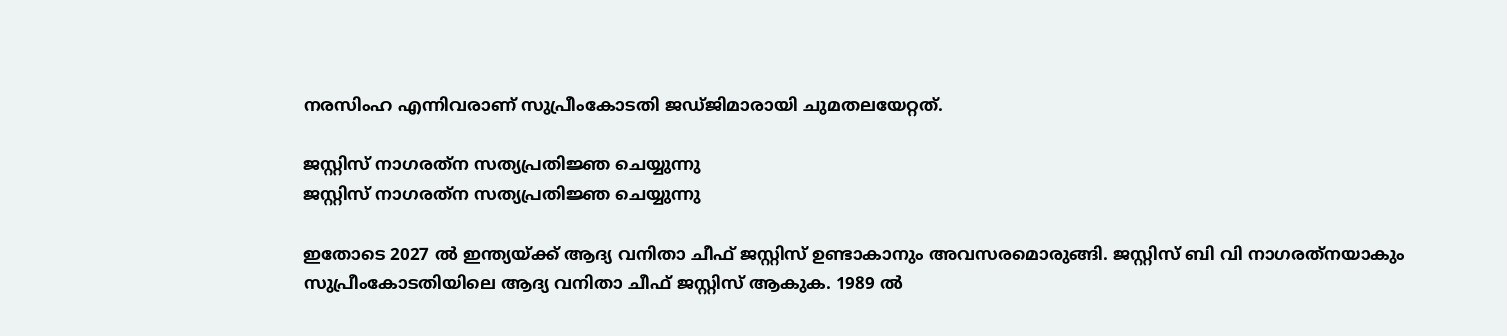നരസിംഹ എന്നിവരാണ് സുപ്രീംകോടതി ജഡ്ജിമാരായി ചുമതലയേറ്റത്.

ജസ്റ്റിസ് നാഗരത്‌ന സത്യപ്രതിജ്ഞ ചെയ്യുന്നു
ജസ്റ്റിസ് നാഗരത്‌ന സത്യപ്രതിജ്ഞ ചെയ്യുന്നു

ഇതോടെ 2027 ല്‍ ഇന്ത്യയ്ക്ക് ആദ്യ വനിതാ ചീഫ് ജസ്റ്റിസ് ഉണ്ടാകാനും അവസരമൊരുങ്ങി. ജസ്റ്റിസ് ബി വി നാഗരത്‌നയാകും സുപ്രീംകോടതിയിലെ ആദ്യ വനിതാ ചീഫ് ജസ്റ്റിസ് ആകുക. 1989 ല്‍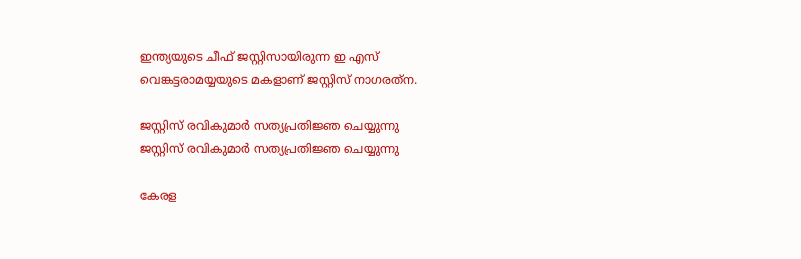ഇന്ത്യയുടെ ചീഫ് ജസ്റ്റിസായിരുന്ന ഇ എസ് വെങ്കട്ടരാമയ്യയുടെ മകളാണ് ജസ്റ്റിസ് നാഗരത്‌ന.

ജസ്റ്റിസ് രവികുമാര്‍ സത്യപ്രതിജ്ഞ ചെയ്യുന്നു
ജസ്റ്റിസ് രവികുമാര്‍ സത്യപ്രതിജ്ഞ ചെയ്യുന്നു

കേരള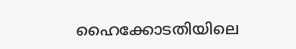ഹൈക്കോടതിയിലെ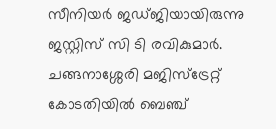സീനിയര്‍ ജഡ്ജിയായിരുന്നു ജസ്റ്റിസ് സി ടി രവികുമാര്‍. ചങ്ങനാശ്ശേരി മജിസ്‌ട്രേറ്റ് കോടതിയില്‍ ബെഞ്ച്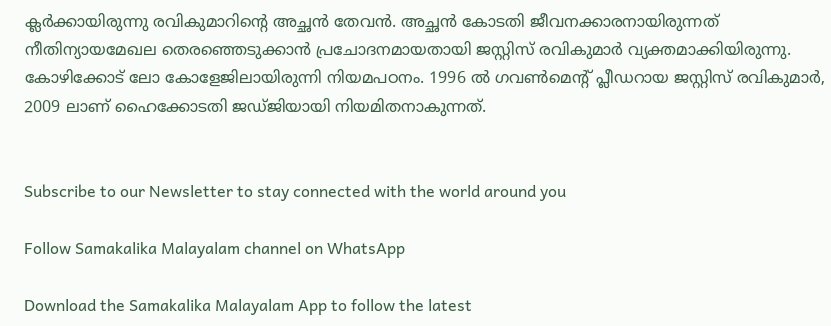ക്ലര്‍ക്കായിരുന്നു രവികുമാറിന്റെ അച്ഛന്‍ തേവന്‍. അച്ഛന്‍ കോടതി ജീവനക്കാരനായിരുന്നത് നീതിന്യായമേഖല തെരഞ്ഞെടുക്കാന്‍ പ്രചോദനമായതായി ജസ്റ്റിസ് രവികുമാര്‍ വ്യക്തമാക്കിയിരുന്നു. കോഴിക്കോട് ലോ കോളേജിലായിരുന്നി നിയമപഠനം. 1996 ല്‍ ഗവണ്‍മെന്റ് പ്ലീഡറായ ജസ്റ്റിസ് രവികുമാര്‍, 2009 ലാണ് ഹൈക്കോടതി ജഡ്ജിയായി നിയമിതനാകുന്നത്.


Subscribe to our Newsletter to stay connected with the world around you

Follow Samakalika Malayalam channel on WhatsApp

Download the Samakalika Malayalam App to follow the latest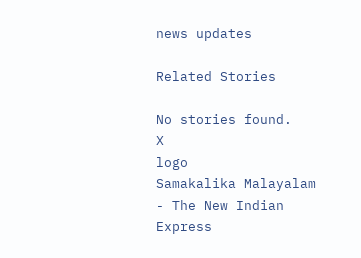news updates

Related Stories

No stories found.
X
logo
Samakalika Malayalam - The New Indian Express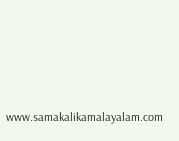www.samakalikamalayalam.com